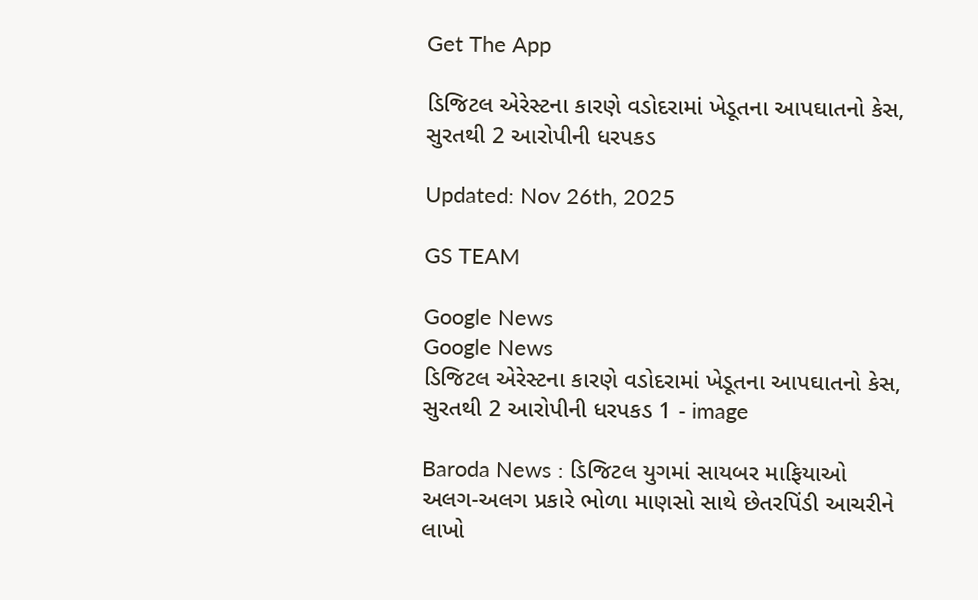Get The App

ડિજિટલ એરેસ્ટના કારણે વડોદરામાં ખેડૂતના આપઘાતનો કેસ, સુરતથી 2 આરોપીની ધરપકડ

Updated: Nov 26th, 2025

GS TEAM

Google News
Google News
ડિજિટલ એરેસ્ટના કારણે વડોદરામાં ખેડૂતના આપઘાતનો કેસ, સુરતથી 2 આરોપીની ધરપકડ 1 - image

Baroda News : ડિજિટલ યુગમાં સાયબર માફિયાઓ અલગ-અલગ પ્રકારે ભોળા માણસો સાથે છેતરપિંડી આચરીને લાખો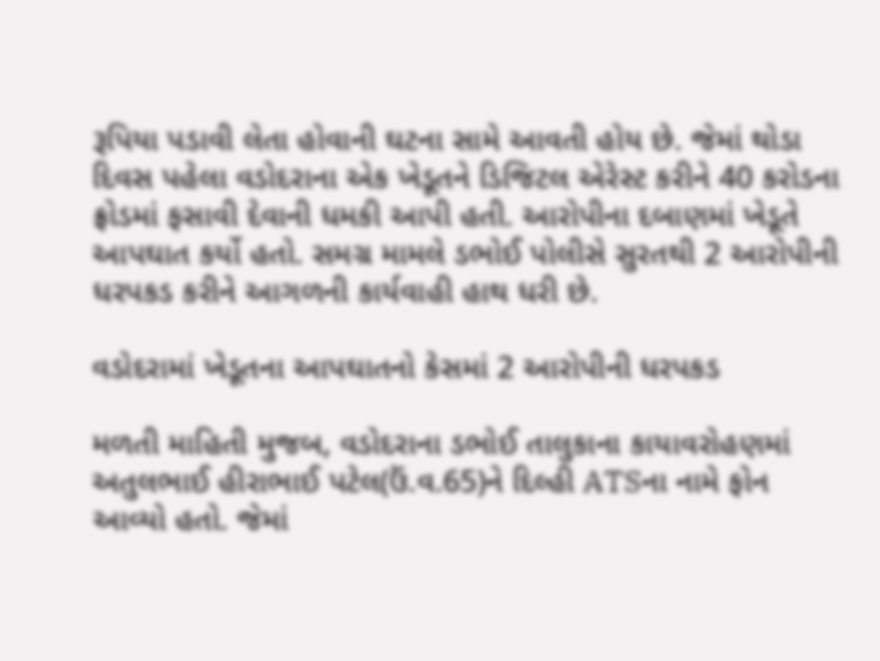રૂપિયા પડાવી લેતા હોવાની ઘટના સામે આવતી હોય છે. જેમાં થોડા દિવસ પહેલા વડોદરાના એક ખેડૂતને ડિજિટલ એરેસ્ટ કરીને 40 કરોડના ફ્રોડમાં ફસાવી દેવાની ધમકી આપી હતી. આરોપીના દબાણમાં ખેડૂતે આપઘાત કર્યો હતો. સમગ્ર મામલે ડભોઈ પોલીસે સુરતથી 2 આરોપીની ધરપકડ કરીને આગળની કાર્યવાહી હાથ ધરી છે.

વડોદરામાં ખેડૂતના આપઘાતનો કેસમાં 2 આરોપીની ધરપકડ

મળતી માહિતી મુજબ, વડોદરાના ડભોઈ તાલુકાના કાયાવરોહણમાં અતુલભાઈ હીરાભાઈ પટેલ(ઉં.વ.65)ને દિલ્હી ATSના નામે ફોન આવ્યો હતો. જેમાં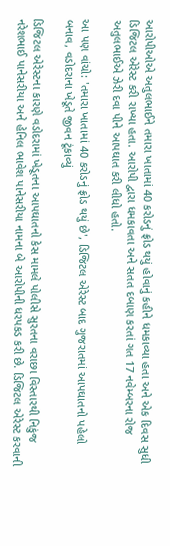આરોપીઓએ અતુલભાઈને તમારા ખાતામાં 40 કરોડનું ફ્રોડ થયું હોવાનું કહીને ધમકાવ્યા હતા અને એક દિવસ સુધી ડિજિટલ એરેસ્ટ કરી રાખ્યા હતા. આરોપી દ્વારા ધમકાવતા અને સતત દબાણ કરતાં ગત 17 નવેમ્બરના રોજ અતુલભાઈએ ઝેરી દવા પીને આપઘાત કરી લીધો હતો.

આ પણ વાંચો: 'તમારા ખાતામાં 40 કરોડનું ફ્રોડ થયું છે', ડિજિટલ એરેસ્ટ બાદ ગુજરાતમાં આપઘાતનો પહેલો બનાવ, વડોદરાના ખેડૂતે જીવન ટૂંકાવ્યું

ડિજિટલ એરેસ્ટના કારણે વડોદરામાં ખેડૂતના આપઘાતનો કેસ મામલે પોલીસે સુરતના વરાછા વિસ્તારથી નિકુંજ નરેશભાઈ પાનેસરીયા અને હેનિલ ભાવેશ પાનેસરીયા નામના બે આરોપીની ધરપકડ કરી છે. ડિજિટલ એરેસ્ટ કરવાની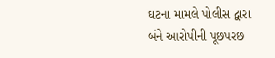ઘટના મામલે પોલીસ દ્વારા બંને આરોપીની પૂછપરછ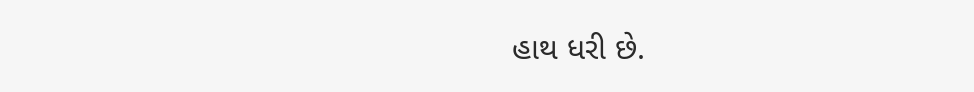હાથ ધરી છે.